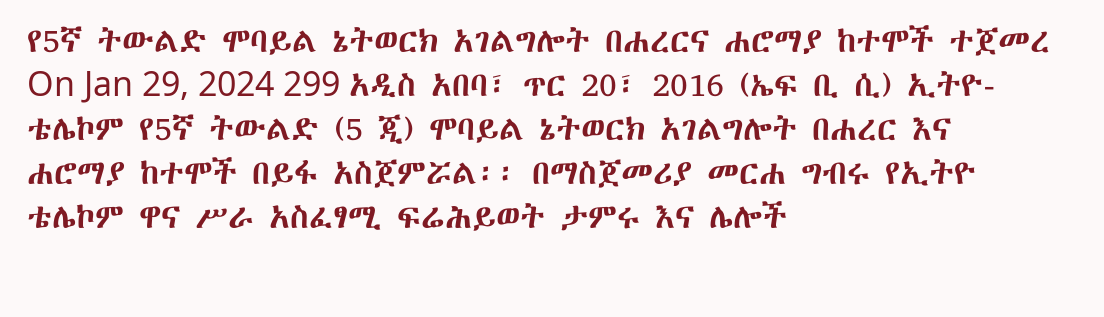የ5ኛ ትውልድ ሞባይል ኔትወርክ አገልግሎት በሐረርና ሐሮማያ ከተሞች ተጀመረ On Jan 29, 2024 299 አዲስ አበባ፣ ጥር 20፣ 2016 (ኤፍ ቢ ሲ) ኢትዮ-ቴሌኮም የ5ኛ ትውልድ (5 ጂ) ሞባይል ኔትወርክ አገልግሎት በሐረር እና ሐሮማያ ከተሞች በይፋ አስጀምሯል፡፡ በማስጀመሪያ መርሐ ግብሩ የኢትዮ ቴሌኮም ዋና ሥራ አስፈፃሚ ፍሬሕይወት ታምሩ እና ሌሎች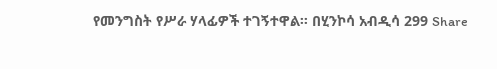የመንግስት የሥራ ሃላፊዎች ተገኝተዋል፡፡ በሂንኮሳ አብዲሳ 299 Share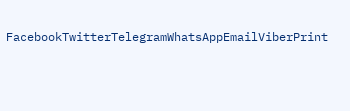FacebookTwitterTelegramWhatsAppEmailViberPrint